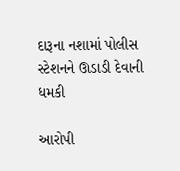દારૂના નશામાં પોલીસ સ્ટેશનને ઊડાડી દેવાની ધમકી

આરોપી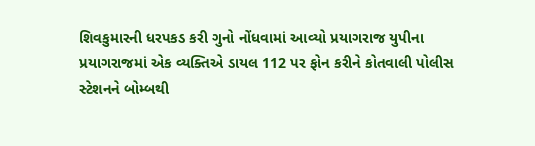શિવકુમારની ધરપકડ કરી ગુનો નોંધવામાં આવ્યો પ્રયાગરાજ યુપીના પ્રયાગરાજમાં એક વ્યક્તિએ ડાયલ 112 પર ફોન કરીને કોતવાલી પોલીસ સ્ટેશનને બોમ્બથી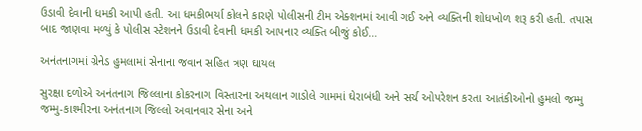ઉડાવી દેવાની ધમકી આપી હતી. આ ધમકીભર્યા કોલને કારણે પોલીસની ટીમ એક્શનમાં આવી ગઈ અને વ્યક્તિની શોધખોળ શરૂ કરી હતી. તપાસ બાદ જાણવા મળ્યું કે પોલીસ સ્ટેશનને ઉડાવી દેવાની ધમકી આપનાર વ્યક્તિ બીજું કોઈ…

અનંતનાગમાં ગ્રેનેડ હુમલામાં સેનાના જવાન સહિત ત્રણ ઘાયલ

સુરક્ષા દળોએ અનંતનાગ જિલ્લાના કોકરનાગ વિસ્તારના અથલાન ગાડોલે ગામમાં ઘેરાબંધી અને સર્ચ ઓપરેશન કરતા આતંકીઓનો હુમલો જમ્મુ જમ્મુ-કાશ્મીરના અનંતનાગ જિલ્લો અવાનવાર સેના અને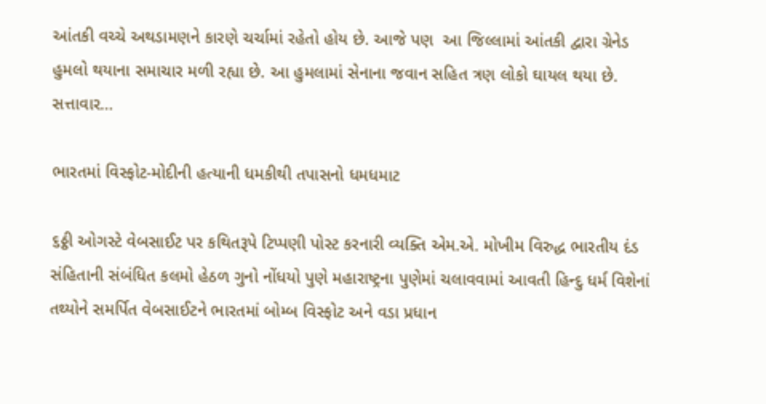આંતકી વચ્ચે અથડામણને કારણે ચર્ચામાં રહેતો હોય છે. આજે પણ  આ જિલ્લામાં આંતકી દ્વારા ગ્રેનેડ હુમલો થયાના સમાચાર મળી રહ્યા છે. આ હુમલામાં સેનાના જવાન સહિત ત્રણ લોકો ઘાયલ થયા છે. સત્તાવાર…

ભારતમાં વિસ્ફોટ-મોદીની હત્યાની ધમકીથી તપાસનો ધમધમાટ

૬ઠ્ઠી ઓગસ્ટે વેબસાઈટ પર કથિતરૂપે ટિપ્પણી પોસ્ટ કરનારી વ્યક્તિ એમ.એ. મોખીમ વિરુદ્ધ ભારતીય દંડ સંહિતાની સંબંધિત કલમો હેઠળ ગુનો નોંધયો પુણે મહારાષ્ટ્રના પુણેમાં ચલાવવામાં આવતી હિન્દુ ધર્મ વિશેનાં તથ્યોને સમર્પિત વેબસાઈટને ભારતમાં બોમ્બ વિસ્ફોટ અને વડા પ્રધાન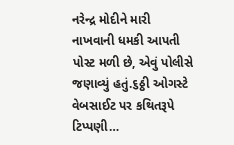નરેન્દ્ર મોદીને મારી નાખવાની ધમકી આપતી પોસ્ટ મળી છે, એવું પોલીસે જણાવ્યું હતું.૬ઠ્ઠી ઓગસ્ટે વેબસાઈટ પર કથિતરૂપે ટિપ્પણી…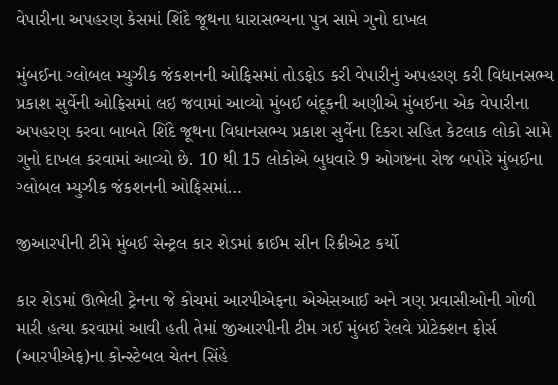વેપારીના અપહરણ કેસમાં શિંદે જૂથના ધારાસભ્યના પુત્ર સામે ગુનો દાખલ

મુંબઈના ગ્લોબલ મ્યુઝીક જંકશનની ઓફિસમાં તોડફોડ કરી વેપારીનું અપહરણ કરી વિધાનસભ્ય પ્રકાશ સુર્વેની ઓફિસમાં લઇ જવામાં આવ્યો મુંબઈ બંદૂકની અણીએ મુંબઈના એક વેપારીના અપહરણ કરવા બાબતે શિંદે જૂથના વિધાનસભ્ય પ્રકાશ સુર્વેના દિકરા સહિત કેટલાક લોકો સામે ગુનો દાખલ કરવામાં આવ્યો છે. 10 થી 15 લોકોએ બુધવારે 9 ઓગષ્ટના રોજ બપોરે મુંબઈના ગ્લોબલ મ્યુઝીક જંકશનની ઓફિસમાં…

જીઆરપીની ટીમે મુંબઈ સેન્ટ્રલ કાર શેડમાં ક્રાઈમ સીન રિક્રીએટ કર્યો

કાર શેડમાં ઊભેલી ટ્રેનના જે કોચમાં આરપીએફના એએસઆઈ અને ત્રણ પ્રવાસીઓની ગોળી મારી હત્યા કરવામાં આવી હતી તેમાં જીઆરપીની ટીમ ગઈ મુંબઈ રેલવે પ્રોટેક્શન ફોર્સ (આરપીએફ)ના કોન્સ્ટેબલ ચેતન સિંહે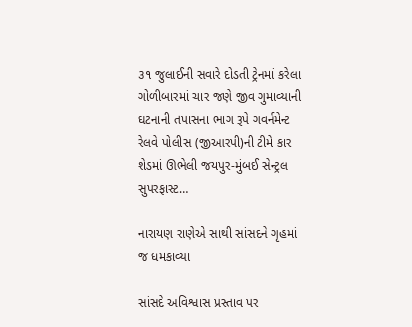૩૧ જુલાઈની સવારે દોડતી ટ્રેનમાં કરેલા ગોળીબારમાં ચાર જણે જીવ ગુમાવ્યાની ઘટનાની તપાસના ભાગ રૂપે ગવર્નમેન્ટ રેલવે પોલીસ (જીઆરપી)ની ટીમે કાર શેડમાં ઊભેલી જયપુર-મુંબઈ સેન્ટ્રલ સુપરફાસ્ટ…

નારાયણ રાણેએ સાથી સાંસદને ગૃહમાં જ ધમકાવ્યા

સાંસદે અવિશ્વાસ પ્રસ્તાવ પર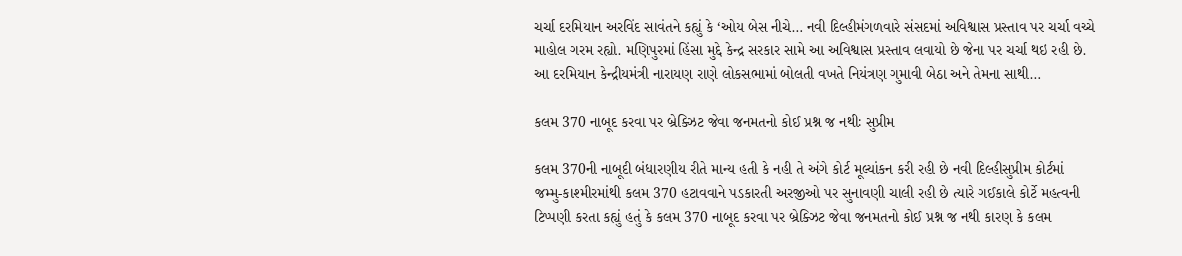ચર્ચા દરમિયાન અરવિંદ સાવંતને કહ્યું કે ‘ઓય બેસ નીચે… નવી દિલ્હીમંગળવારે સંસદમાં અવિશ્વાસ પ્રસ્તાવ પર ચર્ચા વચ્ચે માહોલ ગરમ રહ્યો. મણિપુરમાં હિંસા મુદ્દે કેન્દ્ર સરકાર સામે આ અવિશ્વાસ પ્રસ્તાવ લવાયો છે જેના પર ચર્ચા થઇ રહી છે. આ દરમિયાન કેન્દ્રીયમંત્રી નારાયણ રાણે લોકસભામાં બોલતી વખતે નિયંત્રણ ગુમાવી બેઠા અને તેમના સાથી…

કલમ 370 નાબૂદ કરવા પર બ્રેક્ઝિટ જેવા જનમતનો કોઈ પ્રશ્ન જ નથીઃ સુપ્રીમ

કલમ 370ની નાબૂદી બંધારણીય રીતે માન્ય હતી કે નહી તે અંગે કોર્ટ મૂલ્યાંકન કરી રહી છે નવી દિલ્હીસુપ્રીમ કોર્ટમાં જમ્મુ-કાશ્મીરમાંથી કલમ 370 હટાવવાને પડકારતી અરજીઓ પર સુનાવણી ચાલી રહી છે ત્યારે ગઈકાલે કોર્ટે મહત્વની ટિપ્પણી કરતા કહ્યું હતું કે કલમ 370 નાબૂદ કરવા પર બ્રેક્ઝિટ જેવા જનમતનો કોઈ પ્રશ્ન જ નથી કારણ કે કલમ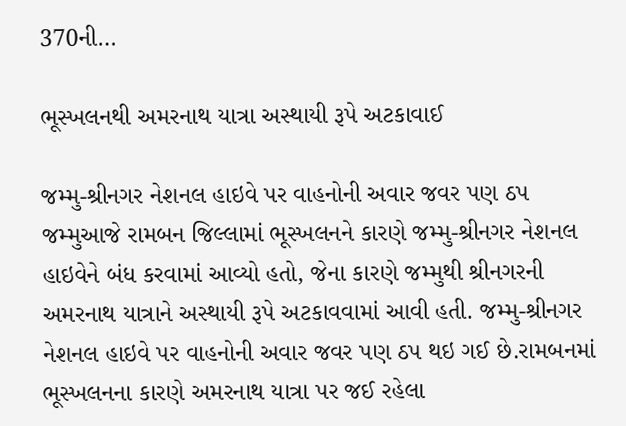370ની…

ભૂસ્ખલનથી અમરનાથ યાત્રા અસ્થાયી રૂપે અટકાવાઈ

જમ્મુ-શ્રીનગર નેશનલ હાઇવે પર વાહનોની અવાર જવર પણ ઠપ જમ્મુઆજે રામબન જિલ્લામાં ભૂસ્ખલનને કારણે જમ્મુ-શ્રીનગર નેશનલ હાઇવેને બંધ કરવામાં આવ્યો હતો, જેના કારણે જમ્મુથી શ્રીનગરની અમરનાથ યાત્રાને અસ્થાયી રૂપે અટકાવવામાં આવી હતી. જમ્મુ-શ્રીનગર નેશનલ હાઇવે પર વાહનોની અવાર જવર પણ ઠપ થઇ ગઈ છે.રામબનમાં ભૂસ્ખલનના કારણે અમરનાથ યાત્રા પર જઈ રહેલા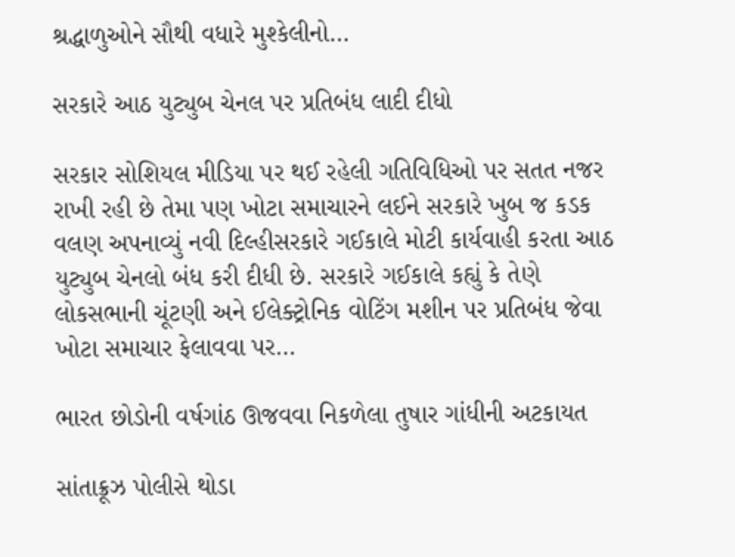શ્રદ્ધાળુઓને સૌથી વધારે મુશ્કેલીનો…

સરકારે આઠ યુટ્યુબ ચેનલ પર પ્રતિબંધ લાદી દીધો

સરકાર સોશિયલ મીડિયા પર થઈ રહેલી ગતિવિધિઓ પર સતત નજર રાખી રહી છે તેમા પણ ખોટા સમાચારને લઈને સરકારે ખુબ જ કડક વલણ અપનાવ્યું નવી દિલ્હીસરકારે ગઈકાલે મોટી કાર્યવાહી કરતા આઠ યુટ્યુબ ચેનલો બંધ કરી દીધી છે. સરકારે ગઈકાલે કહ્યું કે તેણે લોકસભાની ચૂંટણી અને ઈલેક્ટ્રોનિક વોટિંગ મશીન પર પ્રતિબંધ જેવા ખોટા સમાચાર ફેલાવવા પર…

ભારત છોડોની વર્ષગાંઠ ઊજવવા નિકળેલા તુષાર ગાંધીની અટકાયત

સાંતાક્રૂઝ પોલીસે થોડા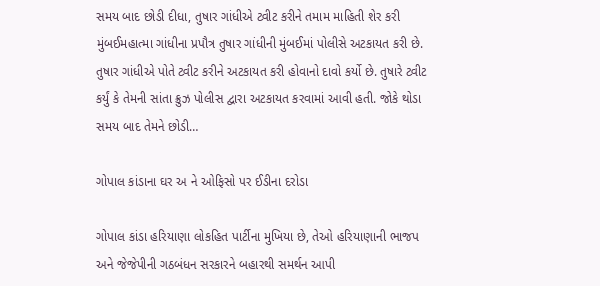સમય બાદ છોડી દીધા, તુષાર ગાંધીએ ટ્વીટ કરીને તમામ માહિતી શેર કરી મુંબઈમહાત્મા ગાંધીના પ્રપૌત્ર તુષાર ગાંધીની મુંબઈમાં પોલીસે અટકાયત કરી છે. તુષાર ગાંધીએ પોતે ટ્વીટ કરીને અટકાયત કરી હોવાનો દાવો કર્યો છે. તુષારે ટ્વીટ કર્યું કે તેમની સાંતા ક્રુઝ પોલીસ દ્વારા અટકાયત કરવામાં આવી હતી. જોકે થોડા સમય બાદ તેમને છોડી…

ગોપાલ કાંડાના ઘર અ ને ઓફિસો પર ઈડીના દરોડા

ગોપાલ કાંડા હરિયાણા લોકહિત પાર્ટીના મુખિયા છે, તેઓ હરિયાણાની ભાજપ અને જેજેપીની ગઠબંધન સરકારને બહારથી સમર્થન આપી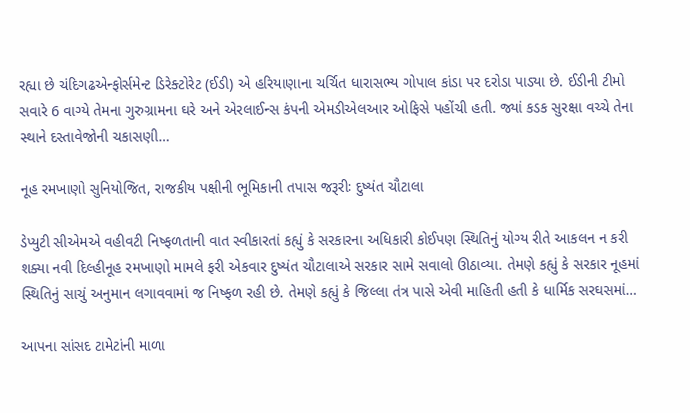રહ્યા છે ચંદિગઢએન્ફોર્સમેન્ટ ડિરેક્ટોરેટ (ઈડી) એ હરિયાણાના ચર્ચિત ધારાસભ્ય ગોપાલ કાંડા પર દરોડા પાડ્યા છે. ઈડીની ટીમો સવારે 6 વાગ્યે તેમના ગુરુગ્રામના ઘરે અને એરલાઈન્સ કંપની એમડીએલઆર ઓફિસે પહોંચી હતી. જ્યાં કડક સુરક્ષા વચ્ચે તેના સ્થાને દસ્તાવેજોની ચકાસણી…

નૂહ રમખાણો સુનિયોજિત, રાજકીય પક્ષીની ભૂમિકાની તપાસ જરૂરીઃ દુષ્યંત ચૌટાલા

ડેપ્યુટી સીએમએ વહીવટી નિષ્ફળતાની વાત સ્વીકારતાં કહ્યું કે સરકારના અધિકારી કોઈપણ સ્થિતિનું યોગ્ય રીતે આકલન ન કરી શક્યા નવી દિલ્હીનૂહ રમખાણો મામલે ફરી એકવાર દુષ્યંત ચૌટાલાએ સરકાર સામે સવાલો ઊઠાવ્યા. તેમણે કહ્યું કે સરકાર નૂહમાં સ્થિતિનું સાચું અનુમાન લગાવવામાં જ નિષ્ફળ રહી છે. તેમણે કહ્યું કે જિલ્લા તંત્ર પાસે એવી માહિતી હતી કે ધાર્મિક સરઘસમાં…

આપના સાંસદ ટામેટાંની માળા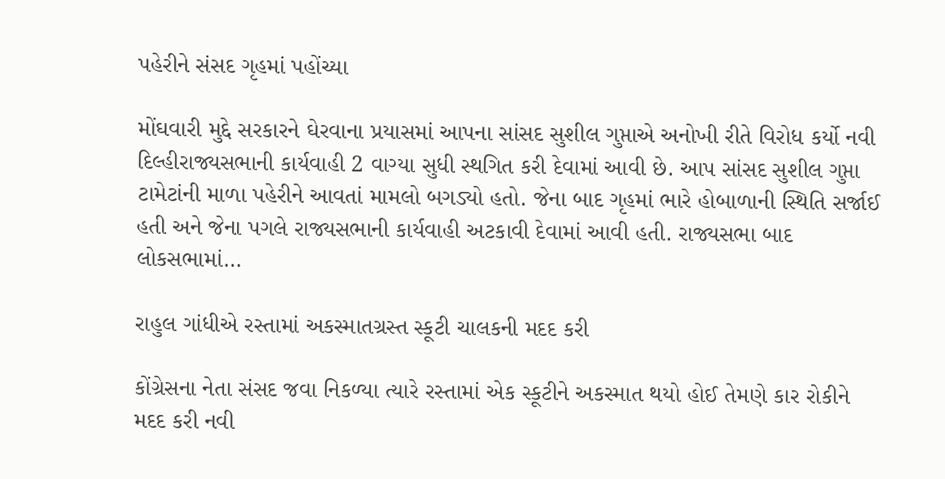પહેરીને સંસદ ગૃહમાં પહોંચ્યા

મોંઘવારી મુદ્દે સરકારને ઘેરવાના પ્રયાસમાં આપના સાંસદ સુશીલ ગુપ્તાએ અનોખી રીતે વિરોધ કર્યો નવી દિલ્હીરાજ્યસભાની કાર્યવાહી 2 વાગ્યા સુધી સ્થગિત કરી દેવામાં આવી છે. આપ સાંસદ સુશીલ ગુપ્તા ટામેટાંની માળા પહેરીને આવતાં મામલો બગડ્યો હતો. જેના બાદ ગૃહમાં ભારે હોબાળાની સ્થિતિ સર્જાઈ હતી અને જેના પગલે રાજ્યસભાની કાર્યવાહી અટકાવી દેવામાં આવી હતી. રાજ્યસભા બાદ લોકસભામાં…

રાહુલ ગાંધીએ રસ્તામાં અકસ્માતગ્રસ્ત સ્કૂટી ચાલકની મદદ કરી

કોંગ્રેસના નેતા સંસદ જવા નિકળ્યા ત્યારે રસ્તામાં એક સ્કૂટીને અકસ્માત થયો હોઈ તેમણે કાર રોકીને મદદ કરી નવી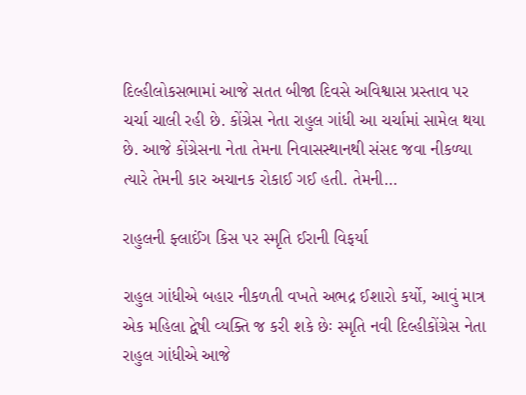દિલ્હીલોકસભામાં આજે સતત બીજા દિવસે અવિશ્વાસ પ્રસ્તાવ પર ચર્ચા ચાલી રહી છે. કોંગ્રેસ નેતા રાહુલ ગાંધી આ ચર્ચામાં સામેલ થયા છે. આજે કોંગ્રેસના નેતા તેમના નિવાસસ્થાનથી સંસદ જવા નીકળ્યા ત્યારે તેમની કાર અચાનક રોકાઈ ગઈ હતી. તેમની…

રાહુલની ફ્લાઈંગ કિસ પર સ્મૃતિ ઈરાની વિફર્યા

રાહુલ ગાંધીએ બહાર નીકળતી વખતે અભદ્ર ઈશારો કર્યો, આવું માત્ર એક મહિલા દ્વેષી વ્યક્તિ જ કરી શકે છેઃ સ્મૃતિ નવી દિલ્હીકોંગ્રેસ નેતા રાહુલ ગાંધીએ આજે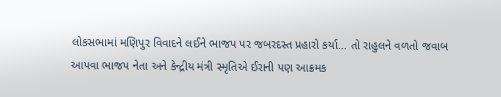લોકસભામાં મણિપુર વિવાદને લઈને ભાજપ પર જબરદસ્ત પ્રહારો કર્યા… તો રાહુલને વળતો જવાબ આપવા ભાજપ નેતા અને કેન્દ્રીય મંત્રી સ્મૃતિએ ઈરાની પણ આક્રમક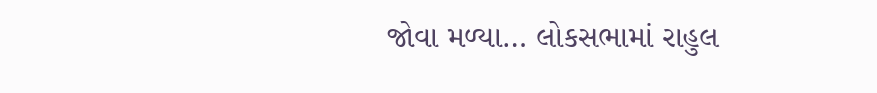જોવા મળ્યા… લોકસભામાં રાહુલ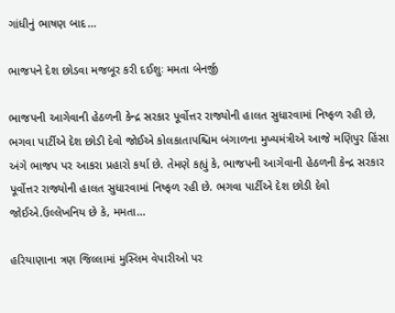ગાંધીનું ભાષણ બાદ…

ભાજપને દેશ છોડવા મજબૂર કરી દઈશુઃ મમતા બેનર્જી

ભાજપની આગેવાની હેઠળની કેન્દ્ર સરકાર પૂર્વોત્તર રાજ્યોની હાલત સુધારવામાં નિષ્ફળ રહી છે, ભગવા પાર્ટીએ દેશ છોડી દેવો જોઈએ કોલકાતાપશ્ચિમ બંગાળના મુખ્યમંત્રીએ આજે મણિપુર હિંસા અંગે ભાજપ પર આકરા પ્રહારો કર્યા છે. તેમણે કહ્યું કે, ભાજપની આગેવાની હેઠળની કેન્દ્ર સરકાર પૂર્વોત્તર રાજ્યોની હાલત સુધારવામાં નિષ્ફળ રહી છે. ભગવા પાર્ટીએ દેશ છોડી દેવો જોઈએ.ઉલ્લેખનિય છે કે, મમતા…

હરિયાણાના ત્રણ જિલ્લામાં મુસ્લિમ વેપારીઓ પર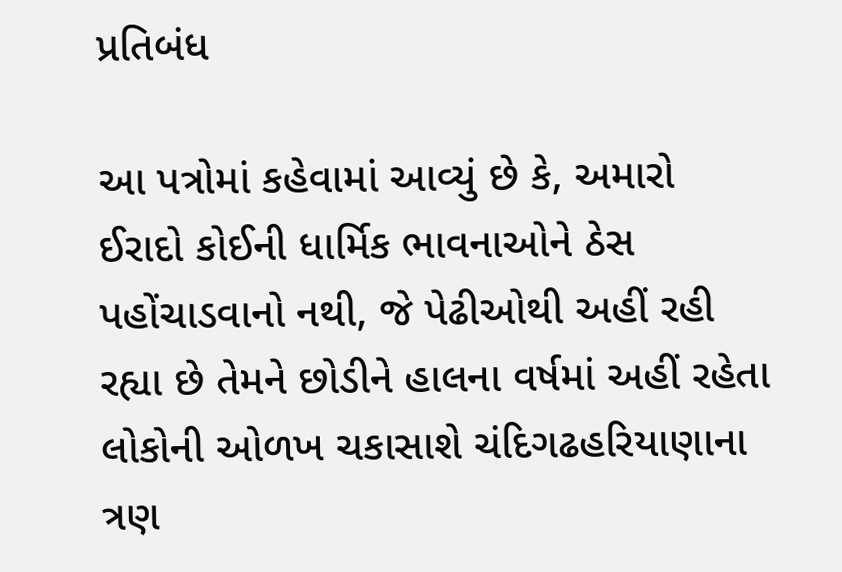પ્રતિબંધ

આ પત્રોમાં કહેવામાં આવ્યું છે કે, અમારો ઈરાદો કોઈની ધાર્મિક ભાવનાઓને ઠેસ પહોંચાડવાનો નથી, જે પેઢીઓથી અહીં રહી રહ્યા છે તેમને છોડીને હાલના વર્ષમાં અહીં રહેતા લોકોની ઓળખ ચકાસાશે ચંદિગઢહરિયાણાના ત્રણ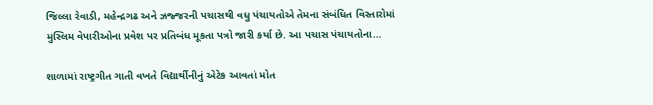જિલ્લા રેવાડી, મહેન્દ્રગઢ અને ઝજ્જરની પચાસથી વધુ પંચાયતોએ તેમના સંબંધિત વિસ્તારોમાં મુસ્લિમ વેપારીઓના પ્રવેશ પર પ્રતિબંધ મૂકતા પત્રો જારી કર્યા છે. આ પચાસ પંચાયતોના…

શાળામાં રાષ્ટ્રગીત ગાતી વખતે વિદ્યાર્થીનીનું એટેક આવતાં મોત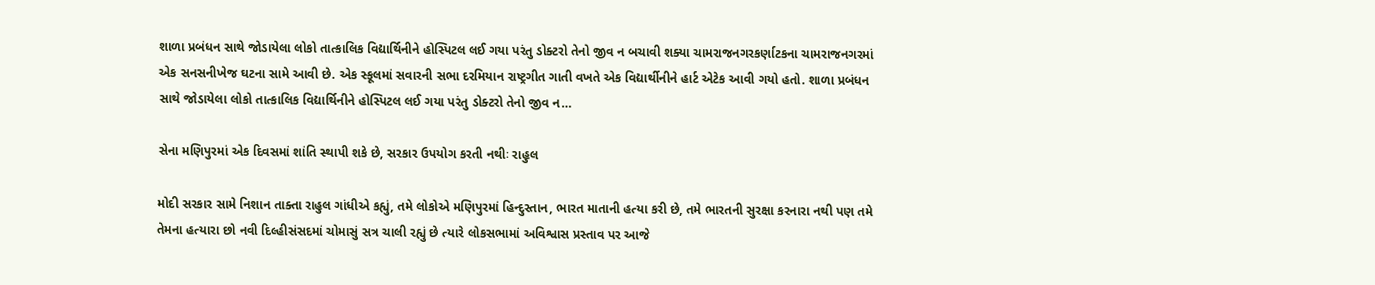શાળા પ્રબંધન સાથે જોડાયેલા લોકો તાત્કાલિક વિદ્યાર્થિનીને હોસ્પિટલ લઈ ગયા પરંતુ ડોક્ટરો તેનો જીવ ન બચાવી શક્યા ચામરાજનગરકર્ણાટકના ચામરાજનગરમાં એક સનસનીખેજ ઘટના સામે આવી છે. એક સ્કૂલમાં સવારની સભા દરમિયાન રાષ્ટ્રગીત ગાતી વખતે એક વિદ્યાર્થીનીને હાર્ટ એટેક આવી ગયો હતો. શાળા પ્રબંધન સાથે જોડાયેલા લોકો તાત્કાલિક વિદ્યાર્થિનીને હોસ્પિટલ લઈ ગયા પરંતુ ડોક્ટરો તેનો જીવ ન…

સેના મણિપુરમાં એક દિવસમાં શાંતિ સ્થાપી શકે છે, સરકાર ઉપયોગ કરતી નથીઃ રાહુલ

મોદી સરકાર સામે નિશાન તાક્તા રાહુલ ગાંધીએ કહ્યું, તમે લોકોએ મણિપુરમાં હિન્દુસ્તાન, ભારત માતાની હત્યા કરી છે, તમે ભારતની સુરક્ષા કરનારા નથી પણ તમે તેમના હત્યારા છો નવી દિલ્હીસંસદમાં ચોમાસું સત્ર ચાલી રહ્યું છે ત્યારે લોકસભામાં અવિશ્વાસ પ્રસ્તાવ પર આજે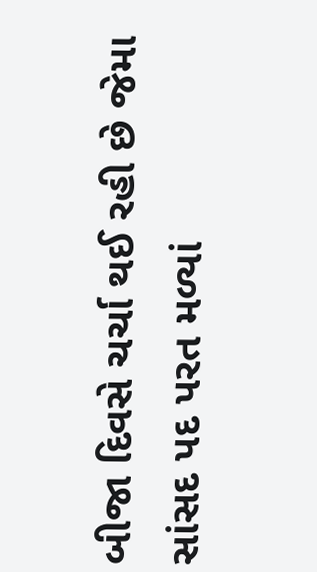બીજા દિવસે ચર્ચા થઈ રહી છે જેમા સાંસદ પદ પરત મળ્યાં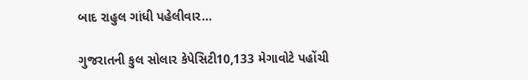બાદ રાહુલ ગાંધી પહેલીવાર…

ગુજરાતની કુલ સોલાર કેપેસિટી10,133 મેગાવોટે પહોંચી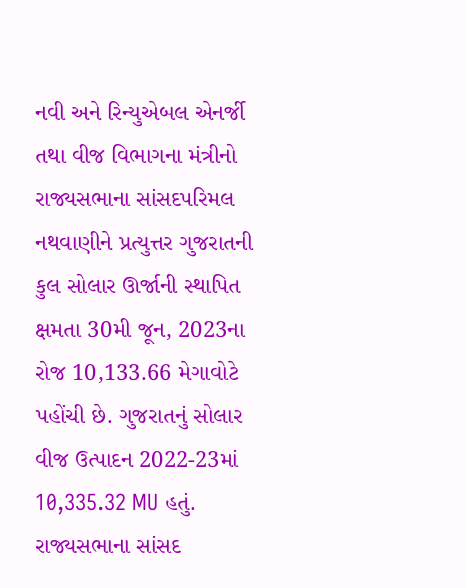નવી અને રિન્યુએબલ એનર્જી તથા વીજ વિભાગના મંત્રીનો રાજ્યસભાના સાંસદપરિમલ નથવાણીને પ્રત્યુત્તર ગુજરાતની કુલ સોલાર ઊર્જાની સ્થાપિત ક્ષમતા 30મી જૂન, 2023ના રોજ 10,133.66 મેગાવોટે પહોંચી છે. ગુજરાતનું સોલાર વીજ ઉત્પાદન 2022-23માં 10,335.32 MU હતું. રાજ્યસભાના સાંસદ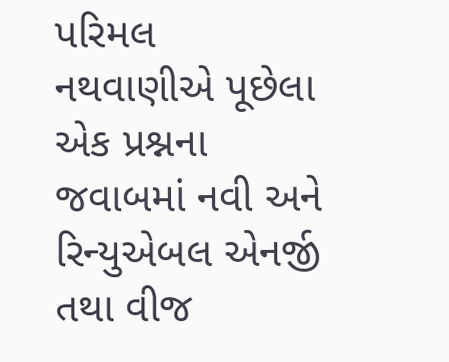પરિમલ નથવાણીએ પૂછેલા એક પ્રશ્નના જવાબમાં નવી અને રિન્યુએબલ એનર્જી તથા વીજ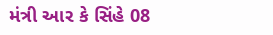મંત્રી આર કે સિંહે 08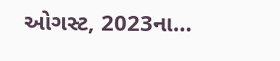ઓગસ્ટ, 2023ના…